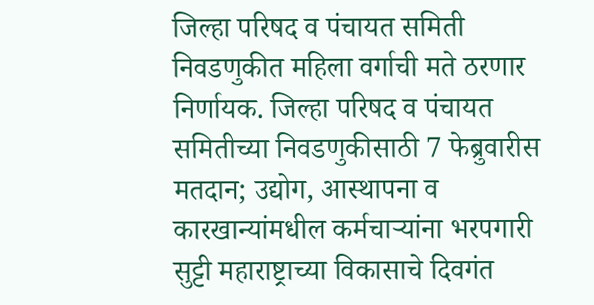जिल्हा परिषद व पंचायत समिती निवडणुकीत महिला वर्गाची मते ठरणार निर्णायक. जिल्हा परिषद व पंचायत समितीच्या निवडणुकीसाठी 7 फेब्रुवारीस मतदान; उद्योग, आस्थापना व कारखान्यांमधील कर्मचाऱ्यांना भरपगारी सुट्टी महाराष्ट्राच्या विकासाचे दिवगंत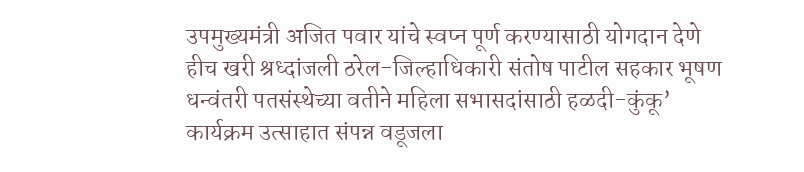उपमुख्यमंत्री अजित पवार यांचे स्वप्न पूर्ण करण्यासाठी योगदान देणे हीच खरी श्रध्दांजली ठरेल-जिल्हाधिकारी संतोष पाटील सहकार भूषण धन्वंतरी पतसंस्थेच्या वतीने महिला सभासदांसाठी हळदी-कुंकू’ कार्यक्रम उत्साहात संपन्न वडूजला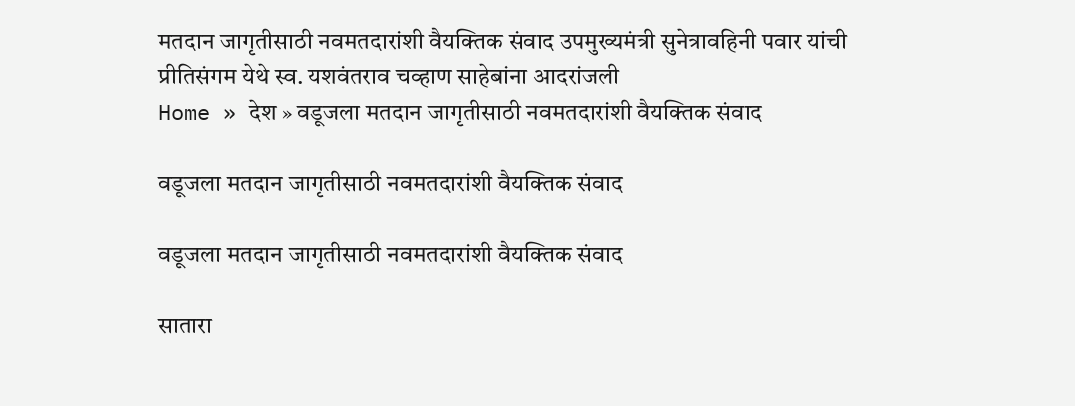मतदान जागृतीसाठी नवमतदारांशी वैयक्तिक संवाद उपमुख्यमंत्री सुनेत्रावहिनी पवार यांची प्रीतिसंगम येथे स्व. यशवंतराव चव्हाण साहेबांना आदरांजली
Home » देश » वडूजला मतदान जागृतीसाठी नवमतदारांशी वैयक्तिक संवाद

वडूजला मतदान जागृतीसाठी नवमतदारांशी वैयक्तिक संवाद

वडूजला मतदान जागृतीसाठी नवमतदारांशी वैयक्तिक संवाद

सातारा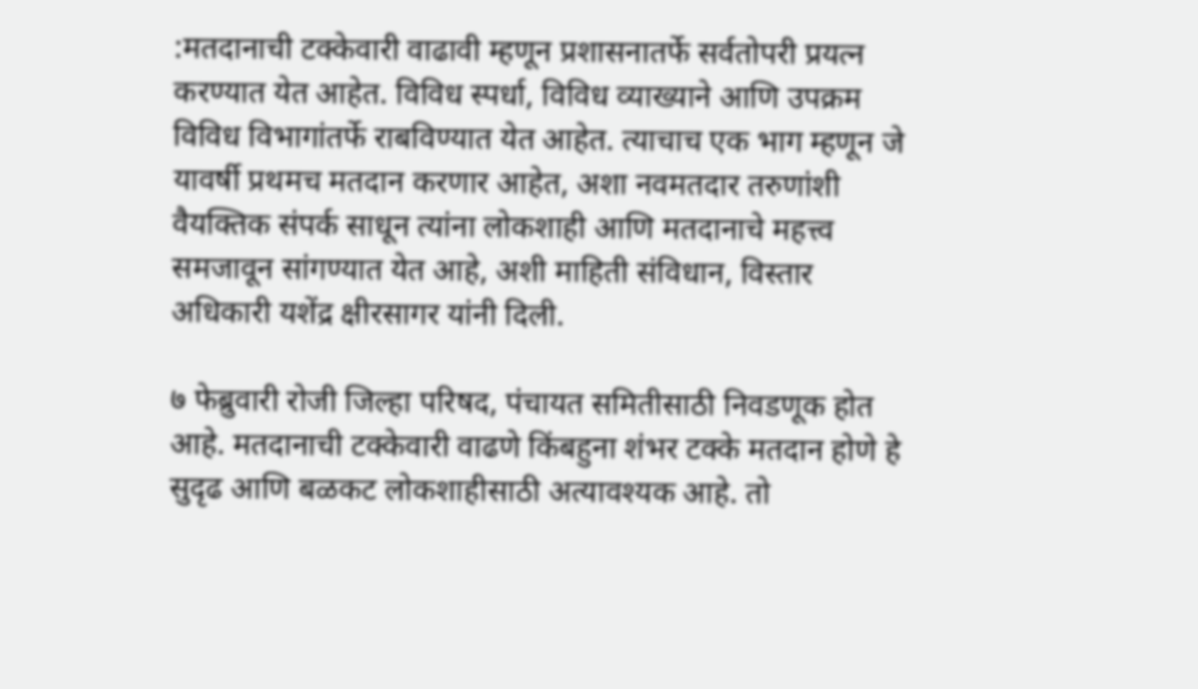:मतदानाची टक्केवारी वाढावी म्हणून प्रशासनातर्फे सर्वतोपरी प्रयत्न करण्यात येत आहेत. विविध स्पर्धा, विविध व्याख्याने आणि उपक्रम विविध विभागांतर्फे राबविण्यात येत आहेत. त्याचाच एक भाग म्हणून जे यावर्षी प्रथमच मतदान करणार आहेत, अशा नवमतदार तरुणांशी वैयक्तिक संपर्क साधून त्यांना लोकशाही आणि मतदानाचे महत्त्व समजावून सांगण्यात येत आहे, अशी माहिती संविधान, विस्तार अधिकारी यशेंद्र क्षीरसागर यांनी दिली.

७ फेब्रुवारी रोजी जिल्हा परिषद, पंचायत समितीसाठी निवडणूक होत आहे. मतदानाची टक्केवारी वाढणे किंबहुना शंभर टक्के मतदान होणे हे सुदृढ आणि बळकट लोकशाहीसाठी अत्यावश्यक आहे. तो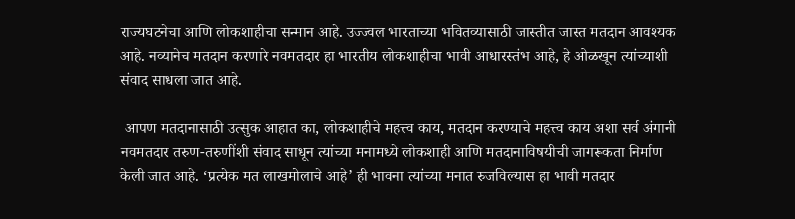राज्यघटनेचा आणि लोकशाहीचा सन्मान आहे. उज्ज्वल भारताच्या भवितव्यासाठी जास्तीत जास्त मतदान आवश्यक आहे. नव्यानेच मतदान करणारे नवमतदार हा भारतीय लोकशाहीचा भावी आधारस्तंभ आहे, हे ओळखून त्यांच्याशी संवाद साधला जात आहे.

 आपण मतदानासाठी उत्सुक आहात का, लोकशाहीचे महत्त्व काय, मतदान करण्याचे महत्त्व काय अशा सर्व अंगानी नवमतदार तरुण-तरुणींशी संवाद साधून त्यांच्या मनामध्ये लोकशाही आणि मतदानाविषयीची जागरूकता निर्माण केली जात आहे. ‘प्रत्येक मत लाखमोलाचे आहे’ ही भावना त्यांच्या मनात रुजविल्यास हा भावी मतदार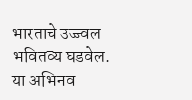भारताचे उज्ज्वल भवितव्य घडवेल. या अभिनव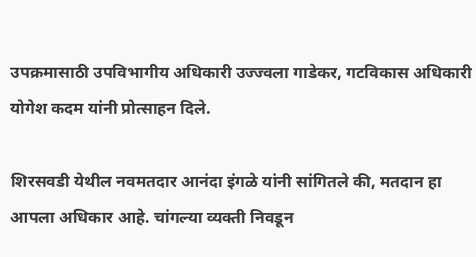उपक्रमासाठी उपविभागीय अधिकारी उज्ज्वला गाडेकर, गटविकास अधिकारी योगेश कदम यांनी प्रोत्साहन दिले.

शिरसवडी येथील नवमतदार आनंदा इंगळे यांनी सांगितले की, मतदान हा आपला अधिकार आहे. चांगल्या व्यक्ती निवडून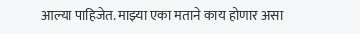आल्या पाहिजेत. माझ्या एका मताने काय होणार असा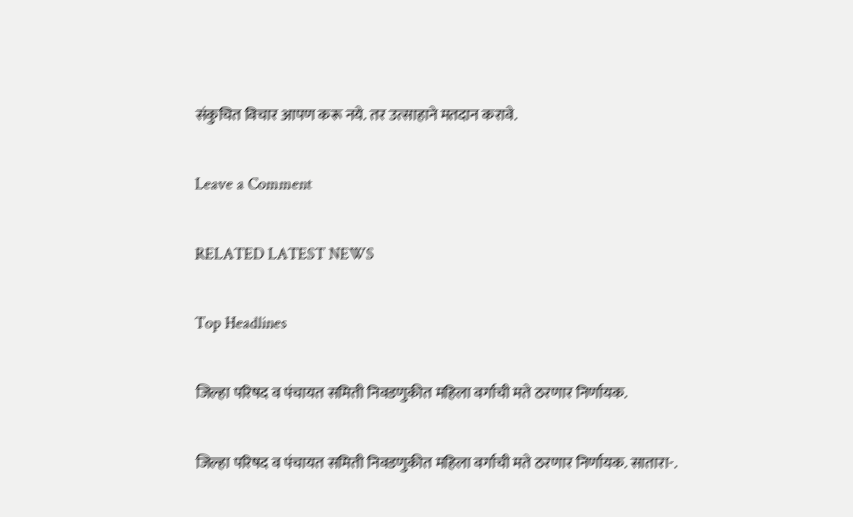संकुचित विचार आपण करू नये. तर उत्साहाने मतदान करावे.

Leave a Comment

RELATED LATEST NEWS

Top Headlines

जिल्हा परिषद व पंचायत समिती निवडणुकीत महिला वर्गाची मते ठरणार निर्णायक.

जिल्हा परिषद व पंचायत समिती निवडणुकीत महिला वर्गाची मते ठरणार निर्णायक. सातारा-.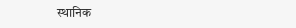स्थानिक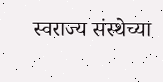स्वराज्य संस्थेच्या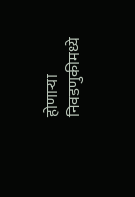होणाऱ्या निवडणुकीमध्ये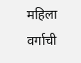महिला वर्गाची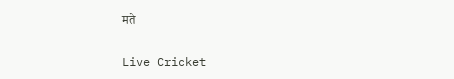मते

Live Cricket